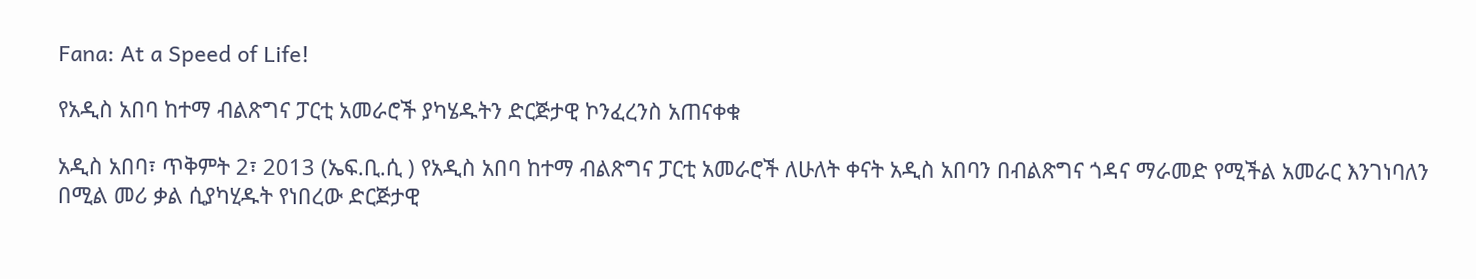Fana: At a Speed of Life!

የአዲስ አበባ ከተማ ብልጽግና ፓርቲ አመራሮች ያካሄዱትን ድርጅታዊ ኮንፈረንስ አጠናቀቁ

አዲስ አበባ፣ ጥቅምት 2፣ 2013 (ኤፍ.ቢ.ሲ ) የአዲስ አበባ ከተማ ብልጽግና ፓርቲ አመራሮች ለሁለት ቀናት አዲስ አበባን በብልጽግና ጎዳና ማራመድ የሚችል አመራር እንገነባለን በሚል መሪ ቃል ሲያካሂዱት የነበረው ድርጅታዊ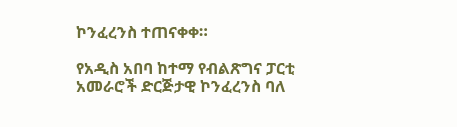ኮንፈረንስ ተጠናቀቀ።

የአዲስ አበባ ከተማ የብልጽግና ፓርቲ አመራሮች ድርጅታዊ ኮንፈረንስ ባለ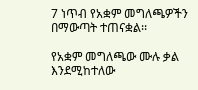7 ነጥብ የአቋም መግለጫዎችን በማውጣት ተጠናቋል፡፡

የአቋም መግለጫው ሙሉ ቃል እንደሚከተለው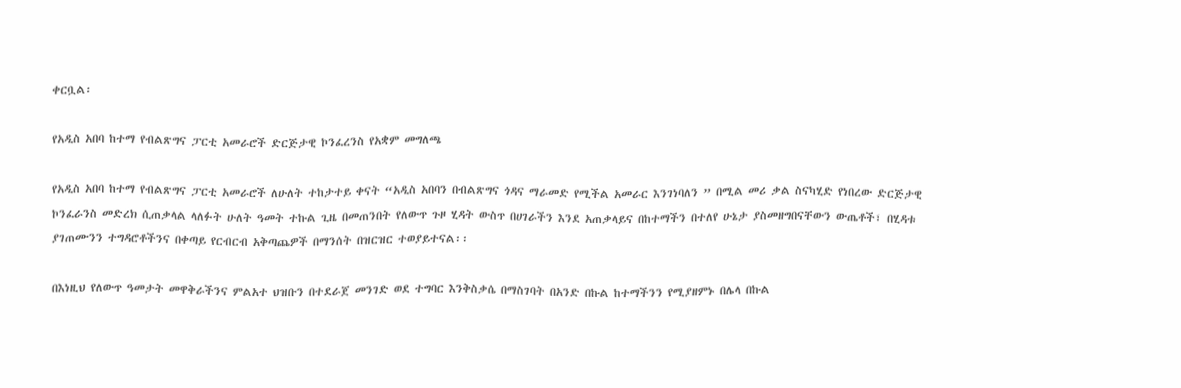ቀርቧል፡

የአዲስ አበባ ከተማ የብልጽግና ፓርቲ አመራሮች ድርጅታዊ ኮንፈረንስ የአቋም መግለጫ

የአዲስ አበባ ከተማ የብልጽግና ፓርቲ አመራሮች ለሁለት ተከታተይ ቀናት “አዲስ አበባን በብልጽግና ጎዳና ማራመድ የሚችል አመራር እንገነባለን ” በሚል መሪ ቃል ስናካሂድ የነበረው ድርጅታዊ ኮንፈራንስ መድረክ ሲጠቃላል ላለፉት ሁለት ዓመት ተኩል ጊዜ በመጠንበት የለውጥ ጉዞ ሂዳት ውስጥ በሀገራችን እንደ አጠቃላይና በከተማችን በተለየ ሁኔታ ያስመዘግበናቸውን ውጤቶች፣ በሂዳቱ ያገጠሙንን ተግዳሮቶችንና በቀጣይ የርብርብ አቅጣጨዎች በማንሰት በዝርዝር ተወያይተናል፡፡

በእነዚህ የለውጥ ዓመታት መዋቅራችንና ምልአተ ህዝቡን በተደራጀ መንገድ ወደ ተግባር እንቅስቃሴ በማስገባት በአንድ በኩል ከተማችንን የሚያዘምኑ በሌላ በኩል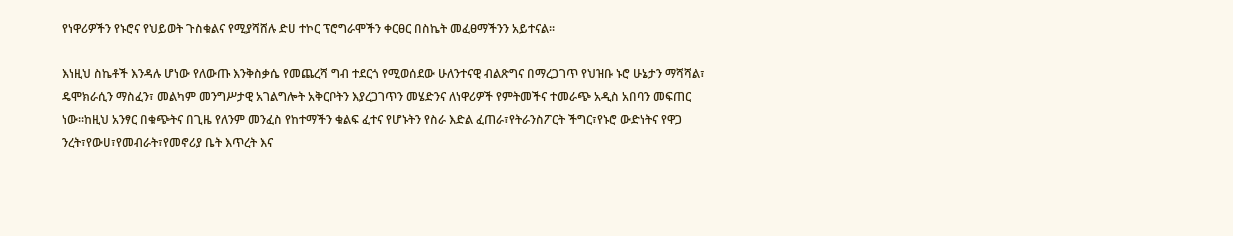የነዋሪዎችን የኑሮና የህይወት ጉስቁልና የሚያሻሸሉ ድሀ ተኮር ፕሮግራሞችን ቀርፀር በስኬት መፈፀማችንን አይተናል፡፡

እነዚህ ስኬቶች እንዳሉ ሆነው የለውጡ እንቅስቃሴ የመጨረሻ ግብ ተደርጎ የሚወሰደው ሁለንተናዊ ብልጽግና በማረጋገጥ የህዝቡ ኑሮ ሁኔታን ማሻሻል፣ ዴሞክራሲን ማስፈን፣ መልካም መንግሥታዊ አገልግሎት አቅርቦትን እያረጋገጥን መሄድንና ለነዋሪዎች የምትመችና ተመራጭ አዲስ አበባን መፍጠር ነው፡፡ከዚህ አንፃር በቁጭትና በጊዜ የለንም መንፈስ የከተማችን ቁልፍ ፈተና የሆኑትን የስራ እድል ፈጠራ፣የትራንስፖርት ችግር፣የኑሮ ውድነትና የዋጋ ንረት፣የውሀ፣የመብራት፣የመኖሪያ ቤት እጥረት እና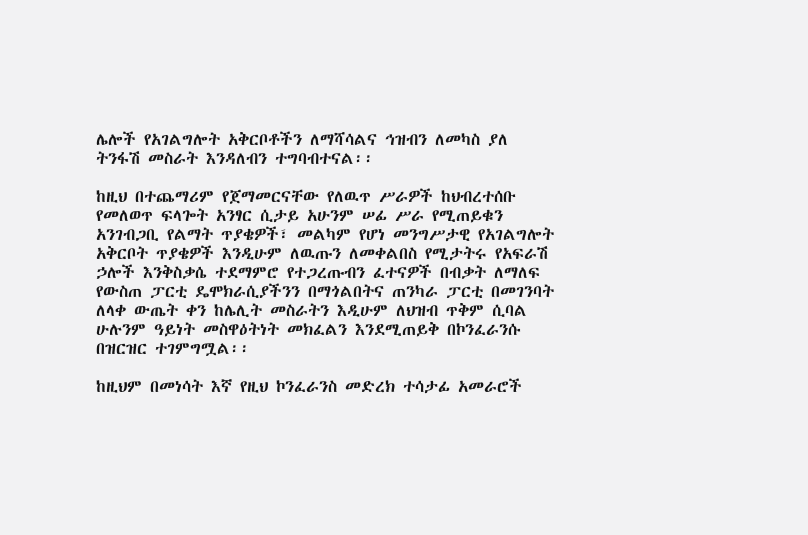ሌሎች የአገልግሎት አቅርቦቶችን ለማሻሳልና ኅዝብን ለመካስ ያለ ትንፋሽ መስራት እንዳለብን ተግባብተናል፡፡

ከዚህ በተጨማሪም የጀማመርናቸው የለዉጥ ሥራዎች ከህብረተሰቡ የመለወጥ ፍላጐት አንፃር ሲታይ አሁንም ሠፊ ሥራ የሚጠይቁን አንገብጋቢ የልማት ጥያቄዎች፣ መልካም የሆነ መንግሥታዊ የአገልግሎት አቅርቦት ጥያቄዎች እንዲሁም ለዉጡን ለመቀልበስ የሚታትሩ የአፍራሽ ኃሎች እንቅስቃሴ ተደማምሮ የተጋረጡብን ፈተናዎች በብቃት ለማለፍ የውስጠ ፓርቲ ዴሞክራሲያችንን በማጎልበትና ጠንካራ ፓርቲ በመገንባት ለላቀ ውጤት ቀን ከሌሊት መስራትን እዲሁም ለህዝብ ጥቅም ሲባል ሁሉንም ዓይነት መስዋዕትነት መክፈልን እንደሚጠይቅ በኮንፈራንሱ በዝርዝር ተገምግሟል፡፡

ከዚህም በመነሳት እኛ የዚህ ኮንፈራንስ መድረክ ተሳታፊ አመራሮች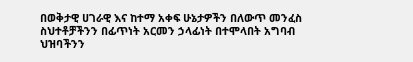በወቅታዊ ሀገራዊ እና ከተማ አቀፍ ሁኔታዎችን በለውጥ መንፈስ ስህተቶቻችንን በፊጥነት አርመን ኃላፊነት በተሞላበት አግባብ ህዝባችንን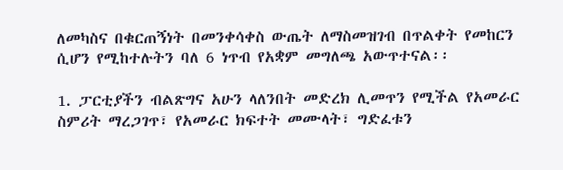ለመካስና በቁርጠኝነት በመንቀሳቀስ ውጤት ለማስመዝገብ በጥልቀት የመከርን ሲሆን የሚከተሉትን ባለ 6 ነጥብ የአቋም መግለጫ አውጥተናል፡፡

1. ፓርቲያችን ብልጽግና አሁን ላለንበት መድረክ ሊመጥን የሚችል የአመራር ስምሪት ማረጋገጥ፣ የአመራር ክፍተት መሙላት፣ ግድፈቱን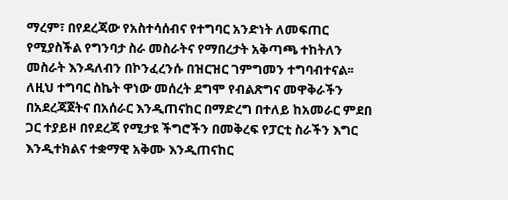ማረም፣ በየደረጃው የአስተሳሰብና የተግባር አንድነት ለመፍጠር የሚያስችል የግንባታ ስራ መስራትና የማበረታት አቅጣጫ ተከትለን መስራት እንዳለብን በኮንፈረንሱ በዝርዝር ገምግመን ተግባብተናል፡፡ ለዚህ ተግባር ስኬት ዋነው መሰረት ደግሞ የብልጽግና መዋቅራችን በአደረጃጀትና በአሰራር እንዲጠናከር በማድረግ በተለይ ከአመራር ምደበ ጋር ተያይዞ በየደረጃ የሚታዩ ችግሮችን በመቅረፍ የፓርቲ ስራችን እግር እንዲተክልና ተቋማዊ አቅሙ እንዲጠናከር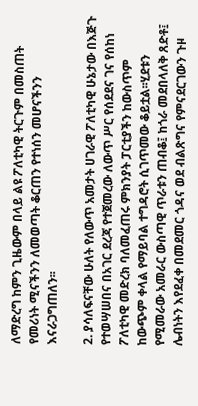ለማድረግ ከምን ጊዜውም በላይ ልዩ ፖለቲካዊ ትርጉም በመስጠት የመሪነት ሚናችንን ለመወጣት ቆርጠን የተነሰን መሆናችንን እናራጋግጠለን፡፡

2. ያሳለፍናቸው ሁለት የለውጥ አመታት ሀገራዊ ፖለቲካዊ ሁኔታው በእጅጉ የተወሣሠበና በአገር ደረጃ የተጀመረው ለውጥ ሥር የሰደደና ገና የሰከነ ፖለቲካዊ መድረክ ባለመፈጠሩ ምክንያት ፓርቲያችን ከውስጥም ከውጭም ቀላል የማይባል ተግዳሮት ሲገጥመው ቆይቷል፡፡ሂደቱን የሚመራው አመራር ውስጣዊ ጥራቱን ጠብቆ፤ ከጎራ መደበላለቅ ጸድቶ፤ ሌብነትን እየደፈቀ በመደመር ጎዳና ወደ ብልጽግና የምናደርገውን ጉዞ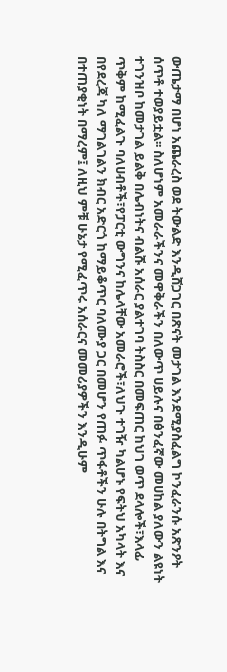ውጤታማ በሆነ አጨራረስ ወደ ትውልድ እንዲሸጋገር በጽናት መታገል እንደሚያስፈልግ ኮንፈራንሱ አጽንዖት ሰጥቶ ተወያይቷል፡፡ ስለሆነም አመራራችንና መዋቅራችን በለውጥ ሀይሉና በፅንፈኛው መሀከል ያለውን ልዩነት ተገንዝቦ ከመታገል ይልቅ በሌብነትና ብልሹ አሰራር ያልተገባ ትስስር በመፍጠር ከህገ ወጥ ደላሎች፣እላፊ ጥቅም ከሚፈልጉ ባለሀብቶች፣የፓርቲ ውግንና ከሌላቸው አመራሮች፣ለህጉ ተገዥ ካልሆኑ የፍትህ አካላት እና በየደረጃ ካለ ማገልገልን ክብር አድርጎ ከማይቆጥር ባለሙያ ጋር በመሆን የጠፉ ጥፋቶችን ሁሉ በትግል እና በተጠያቂነት በማረም፤ ለዚህ ምቹ ሁኔታ የሚፈጥሩ አሰራርና መመሪያዎችን እንዲሁም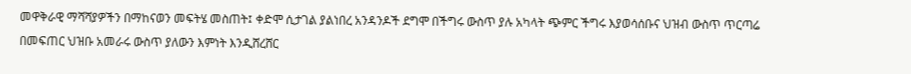መዋቅራዊ ማሻሻያዎችን በማከናወን መፍትሄ መስጠት፤ ቀድሞ ሲታገል ያልነበረ አንዳንዶች ደግሞ በችግሩ ውስጥ ያሉ አካላት ጭምር ችግሩ እያወሳሰቡና ህዝብ ውስጥ ጥርጣሬ በመፍጠር ህዝቡ አመራሩ ውስጥ ያለውን እምነት እንዲሸረሸር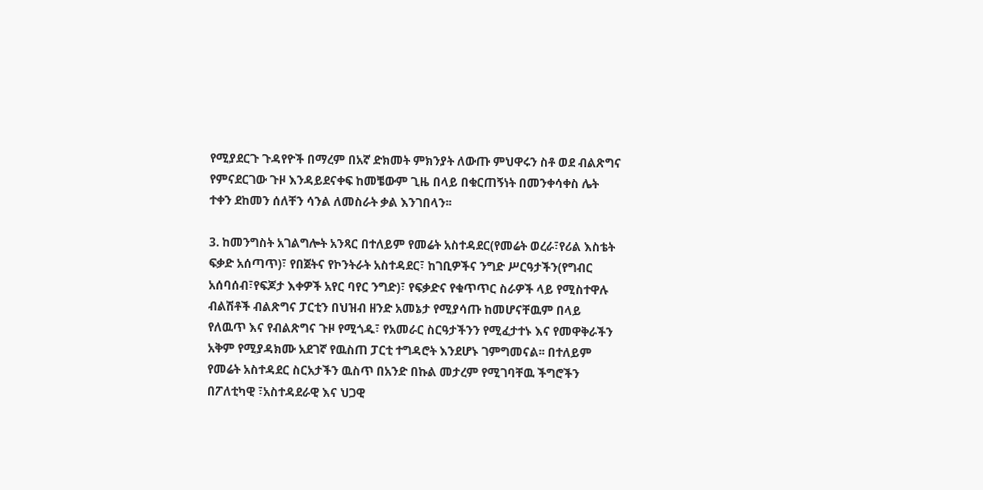የሚያደርጉ ጉዳየዮች በማረም በአኛ ድክመት ምክንያት ለውጡ ምህዋሩን ስቶ ወደ ብልጽግና የምናደርገው ጉዞ እንዳይደናቀፍ ከመቼውም ጊዜ በላይ በቁርጠኝነት በመንቀሳቀስ ሌት ተቀን ደከመን ሰለቸን ሳንል ለመስራት ቃል እንገበላን፡፡

3. ከመንግስት አገልግሎት አንጻር በተለይም የመሬት አስተዳደር(የመሬት ወረራ፣የሪል እስቴት ፍቃድ አሰጣጥ)፣ የበጀትና የኮንትራት አስተዳደር፣ ከገቢዎችና ንግድ ሥርዓታችን(የግብር አሰባሰብ፣የፍጆታ እቀዎች አየር ባየር ንግድ)፣ የፍቃድና የቁጥጥር ስራዎች ላይ የሚስተዋሉ ብልሽቶች ብልጽግና ፓርቲን በህዝብ ዘንድ አመኔታ የሚያሳጡ ከመሆናቸዉም በላይ የለዉጥ እና የብልጽግና ጉዞ የሚጎዱ፣ የአመራር ስርዓታችንን የሚፈታተኑ እና የመዋቅራችን አቅም የሚያዳክሙ አደገኛ የዉስጠ ፓርቲ ተግዳሮት እንደሆኑ ገምግመናል፡፡ በተለይም የመሬት አስተዳደር ስርአታችን ዉስጥ በአንድ በኩል መታረም የሚገባቸዉ ችግሮችን በፖለቲካዊ ፣አስተዳደራዊ እና ህጋዊ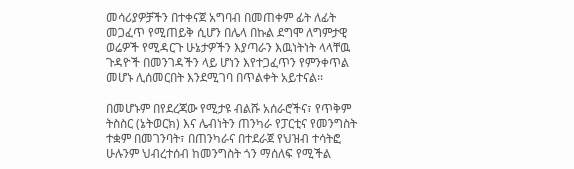መሳሪያዎቻችን በተቀናጀ አግባብ በመጠቀም ፊት ለፊት መጋፈጥ የሚጠይቅ ሲሆን በሌላ በኩል ደግሞ ለግምታዊ ወሬዎች የሚዳርጉ ሁኔታዎችን እያጣራን እዉነትነት ላላቸዉ ጉዳዮች በመንገዳችን ላይ ሆነን እየተጋፈጥን የምንቀጥል መሆኑ ሊሰመርበት እንደሚገባ በጥልቀት አይተናል፡፡

በመሆኑም በየደረጃው የሚታዩ ብልሹ አሰራሮችና፣ የጥቅም ትስስር (ኔትወርክ) እና ሌብነትን ጠንካራ የፓርቲና የመንግስት ተቋም በመገንባት፣ በጠንካራና በተደራጀ የህዝብ ተሳትፎ ሁሉንም ህብረተሰብ ከመንግስት ጎን ማሰለፍ የሚችል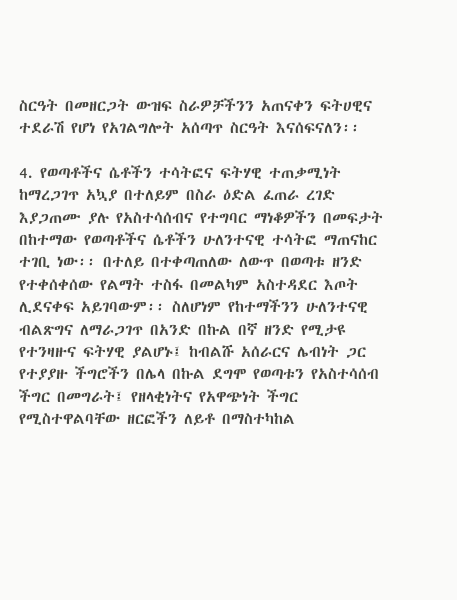ስርዓት በመዘርጋት ውዝፍ ስራዎቻችንን አጠናቀን ፍትሀዊና ተደራሽ የሆነ የአገልግሎት አሰጣጥ ስርዓት እናሰፍናለን፡፡

4. የወጣቶችና ሴቶችን ተሳትፎና ፍትሃዊ ተጠቃሚነት ከማረጋገጥ አኳያ በተለይም በስራ ዕድል ፈጠራ ረገድ እያጋጠሙ ያሉ የአስተሳሰብና የተግባር ማነቆዎችን በመፍታት በከተማው የወጣቶችና ሴቶችን ሁለንተናዊ ተሳትፎ ማጠናከር ተገቢ ነው፡፡ በተለይ በተቀጣጠለው ለውጥ በወጣቱ ዘንድ የተቀሰቀሰው የልማት ተስፋ በመልካም አስተዳደር እጦት ሊደናቀፍ አይገባውም፡፡ ስለሆነም የከተማችንን ሁለንተናዊ ብልጽግና ለማራጋገጥ በአንድ በኩል በኛ ዘንድ የሚታዩ የተንዛዙና ፍትሃዊ ያልሆኑ፤ ከብልሹ አሰራርና ሌብነት ጋር የተያያዙ ችግሮችን በሌላ በኩል ደግሞ የወጣቱን የአስተሳሰብ ችግር በመግራት፤ የዘላቂነትና የአዋጭነት ችግር የሚስተዋልባቸው ዘርፎችን ለይቶ በማስተካከል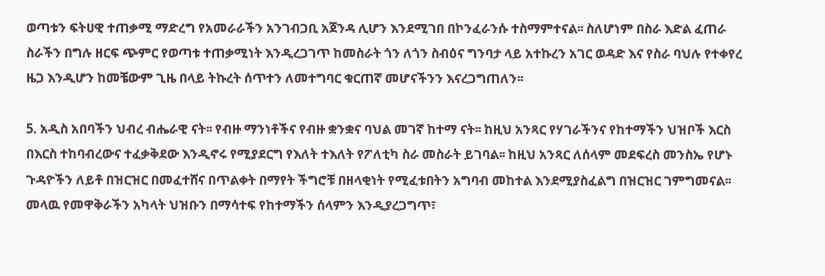ወጣቱን ፍትሀዊ ተጠቃሚ ማድረግ የአመራራችን አንገብጋቢ አጀንዳ ሊሆን እንደሚገበ በኮንፈራንሱ ተስማምተናል፡፡ ስለሆነም በስራ እድል ፈጠራ ስራችን በግሉ ዘርፍ ጭምር የወጣቱ ተጠቃሚነት እንዲረጋገጥ ከመስራት ጎን ለጎን ስብዕና ግንባታ ላይ አተኩረን አገር ወዳድ እና የስራ ባህሉ የተቀየረ ዜጋ እንዲሆን ከመቼውም ጊዜ በላይ ትኩረት ሰጥተን ለመተግባር ቁርጠኛ መሆናችንን እናረጋግጠለን፡፡

5. አዲስ አበባችን ህብረ ብሔራዊ ናት፡፡ የብዙ ማንነቶችና የብዙ ቋንቋና ባህል መገኛ ከተማ ናት፡፡ ከዚህ አንጻር የሃገራችንና የከተማችን ህዝቦች እርስ በእርስ ተከባብረውና ተፈቃቅደው እንዲኖሩ የሚያደርግ የእለት ተእለት የፖለቲካ ስራ መስራት ይገባል፡፡ ከዚህ አንጻር ለሰላም መደፍረስ መንስኤ የሆኑ ጉዳዮችን ለይቶ በዝርዝር በመፈተሸና በጥልቀት በማየት ችግሮቹ በዘላቂነት የሚፈቱበትን አግባብ መከተል እንደሚያስፈልግ በዝርዝር ገምግመናል፡፡ መላዉ የመዋቅራችን አካላት ህዝቡን በማሳተፍ የከተማችን ሰላምን እንዲያረጋግጥ፣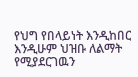የህግ የበላይነት እንዲከበር እንዲሁም ህዝቡ ለልማት የሚያደርገዉን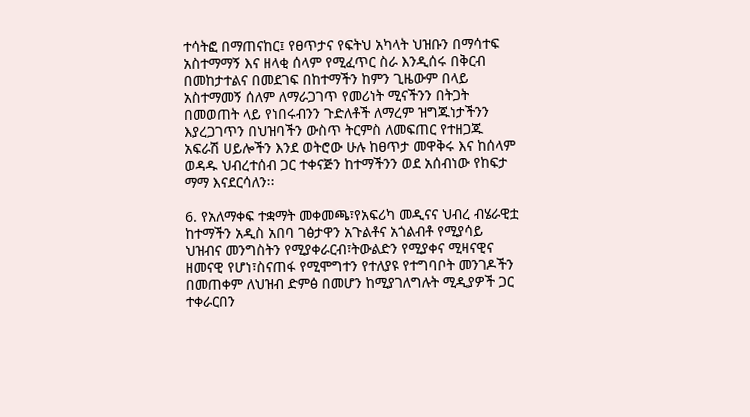ተሳትፎ በማጠናከር፤ የፀጥታና የፍትህ አካላት ህዝቡን በማሳተፍ አስተማማኝ እና ዘላቂ ሰላም የሚፈጥር ስራ እንዲሰሩ በቅርብ በመከታተልና በመደገፍ በከተማችን ከምን ጊዜውም በላይ አስተማመኝ ሰለም ለማራጋገጥ የመሪነት ሚናችንን በትጋት በመወጠት ላይ የነበሩብንን ጉድለቶች ለማረም ዝግጁነታችንን እያረጋገጥን በህዝባችን ውስጥ ትርምስ ለመፍጠር የተዘጋጁ አፍራሽ ሀይሎችን እንደ ወትሮው ሁሉ ከፀጥታ መዋቅሩ እና ከሰላም ወዳዱ ህብረተሰብ ጋር ተቀናጅን ከተማችንን ወደ አሰብነው የከፍታ ማማ እናደርሳለን፡፡

6. የአለማቀፍ ተቋማት መቀመጫ፣የአፍሪካ መዲናና ህብረ ብሄራዊቷ ከተማችን አዲስ አበባ ገፅታዋን አጉልቶና አጎልብቶ የሚያሳይ ህዝብና መንግስትን የሚያቀራርብ፣ትውልድን የሚያቀና ሚዛናዊና ዘመናዊ የሆነ፣ስናጠፋ የሚሞግተን የተለያዩ የተግባቦት መንገዶችን በመጠቀም ለህዝብ ድምፅ በመሆን ከሚያገለግሉት ሚዲያዎች ጋር ተቀራርበን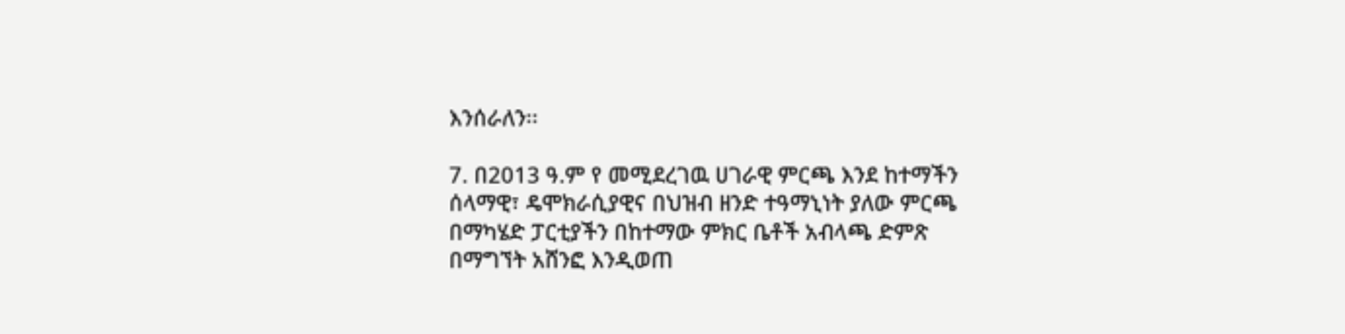እንሰራለን፡፡

7. በ2013 ዓ.ም የ መሚደረገዉ ሀገራዊ ምርጫ እንደ ከተማችን ሰላማዊ፣ ዴሞክራሲያዊና በህዝብ ዘንድ ተዓማኒነት ያለው ምርጫ በማካሄድ ፓርቲያችን በከተማው ምክር ቤቶች አብላጫ ድምጽ በማግኘት አሸንፎ እንዲወጠ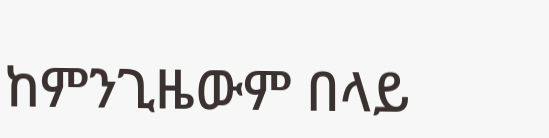ከምንጊዜውም በላይ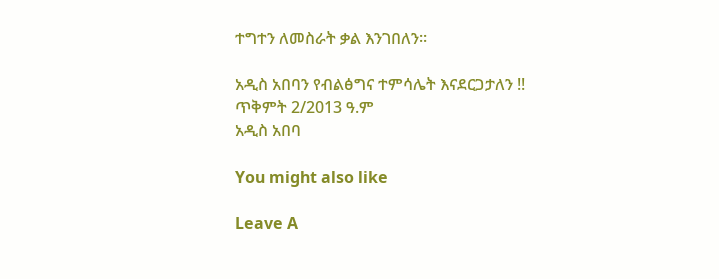ተግተን ለመስራት ቃል እንገበለን፡፡

አዲስ አበባን የብልፅግና ተምሳሌት እናደርጋታለን !!
ጥቅምት 2/2013 ዓ.ም
አዲስ አበባ

You might also like

Leave A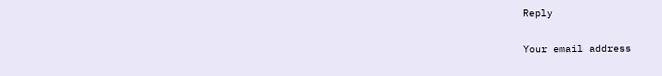Reply

Your email address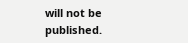will not be published.